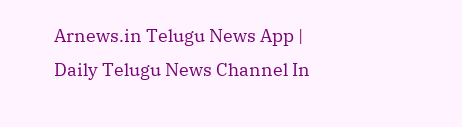Arnews.in Telugu News App | Daily Telugu News Channel In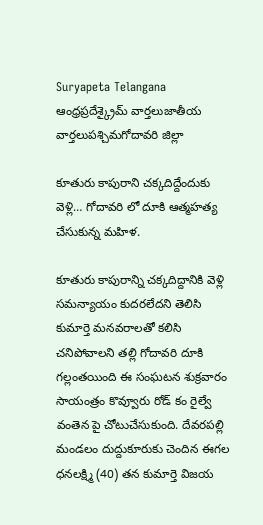Suryapeta Telangana
ఆంధ్రప్రదేశ్క్రైమ్ వార్తలుజాతీయ వార్తలుపశ్చిమగోదావరి జిల్లా

కూతురు కాపురాని చక్కదిద్దేందుకు వెళ్లి… గోదావరి లో దూకి ఆత్మహత్య చేసుకున్న మహిళ.

కూతురు కాపురాన్ని చక్కదిద్దానికి వెళ్లి సమన్యాయం కుదరలేదని తెలిసి కుమార్తె మనవరాలతో కలిసి చనిపోవాలని తల్లి గోదావరి దూకి గల్లంతయింది ఈ సంఘటన శుక్రవారం సాయంత్రం కొవ్వూరు రోడ్ కం రైల్వే వంతెన పై చోటుచేసుకుంది. దేవరపల్లి మండలం దుద్దుకూరుకు చెందిన ఈగల ధనలక్ష్మి (40) తన కుమార్తె విజయ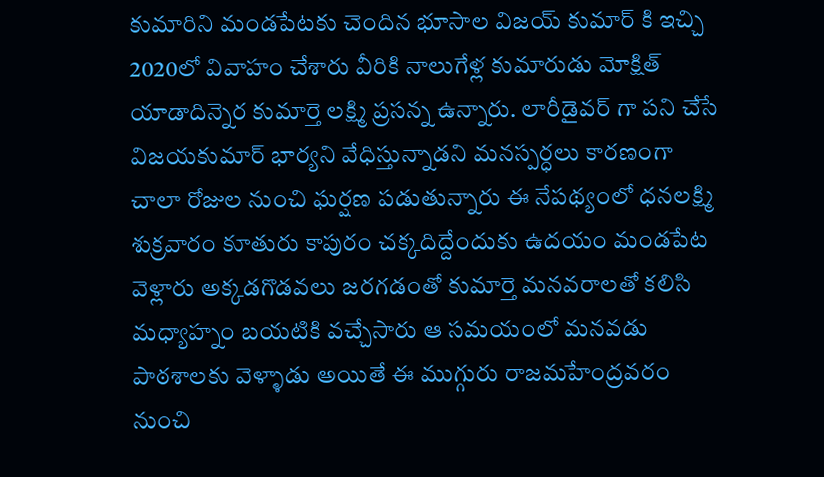కుమారిని మండపేటకు చెందిన భూసాల విజయ్ కుమార్ కి ఇచ్చి 2020లో వివాహం చేశారు వీరికి నాలుగేళ్ల కుమారుడు మోక్షిత్ యాడాదిన్నెర కుమార్తె లక్ష్మి ప్రసన్న ఉన్నారు. లారీడైవర్ గా పని చేసే విజయకుమార్ భార్యని వేధిస్తున్నాడని మనస్పర్ధలు కారణంగా చాలా రోజుల నుంచి ఘర్షణ పడుతున్నారు ఈ నేపథ్యంలో ధనలక్ష్మి శుక్రవారం కూతురు కాపురం చక్కదిద్దేందుకు ఉదయం మండపేట వెళ్లారు అక్కడగొడవలు జరగడంతో కుమార్తె మనవరాలతో కలిసి మధ్యాహ్నం బయటికి వచ్చేసారు ఆ సమయంలో మనవడు పాఠశాలకు వెళ్ళాడు అయితే ఈ ముగ్గురు రాజమహేంద్రవరం నుంచి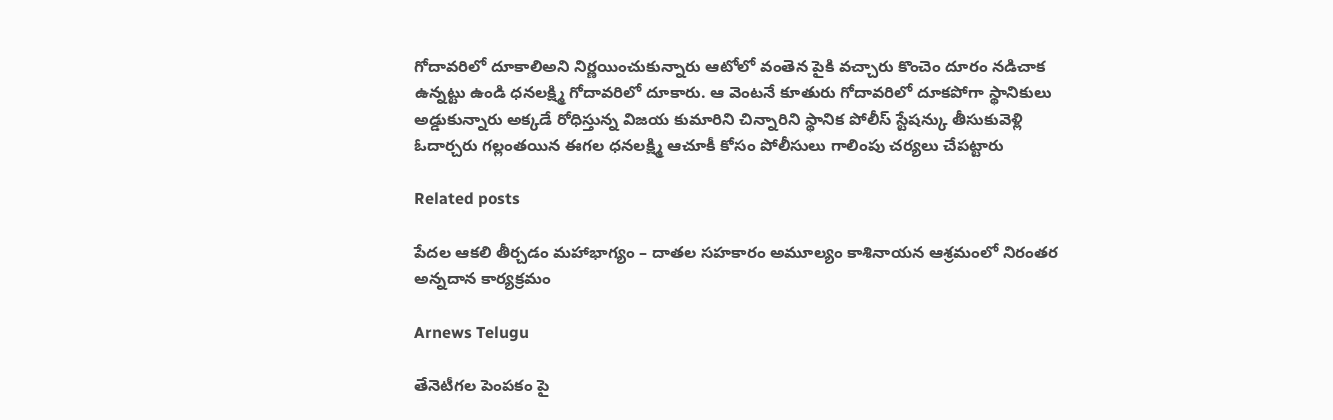గోదావరిలో దూకాలిఅని నిర్ణయించుకున్నారు ఆటోలో వంతెన పైకి వచ్చారు కొంచెం దూరం నడిచాక ఉన్నట్టు ఉండి ధనలక్ష్మి గోదావరిలో దూకారు. ఆ వెంటనే కూతురు గోదావరిలో దూకపోగా స్థానికులు అడ్డుకున్నారు అక్కడే రోధిస్తున్న విజయ కుమారిని చిన్నారిని స్థానిక పోలీస్ స్టేషన్కు తీసుకువెళ్లి ఓదార్చరు గల్లంతయిన ఈగల ధనలక్ష్మి ఆచూకీ కోసం పోలీసులు గాలింపు చర్యలు చేపట్టారు

Related posts

పేదల ఆకలి తీర్చడం మహాభాగ్యం – దాతల సహకారం అమూల్యం కాశినాయన ఆశ్రమంలో నిరంతర అన్నదాన కార్యక్రమం

Arnews Telugu

తేనెటీగల పెంపకం పై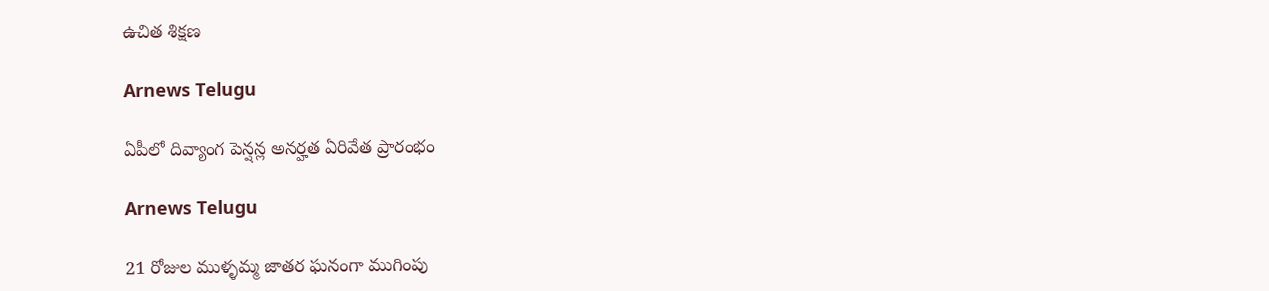ఉచిత శిక్షణ

Arnews Telugu

ఏపీలో దివ్యాంగ పెన్షన్ల అనర్హత ఏరివేత ప్రారంభం

Arnews Telugu

21 రోజుల ముళ్ళమ్మ జాతర ఘనంగా ముగింపు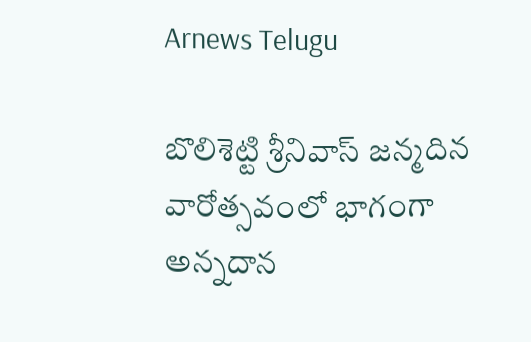Arnews Telugu

బొలిశెట్టి శ్రీనివాస్ జన్మదిన వారోత్సవంలో భాగంగా అన్నదాన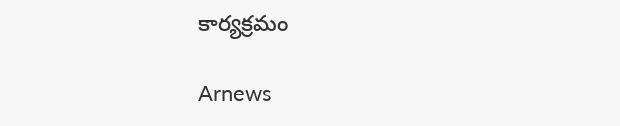కార్యక్రమం

Arnews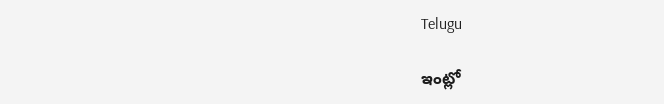Telugu

ఇంట్లో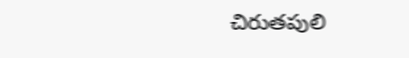చిరుతపులి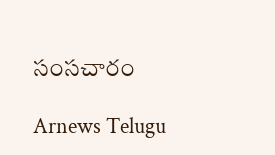సంసచారం

Arnews Telugu